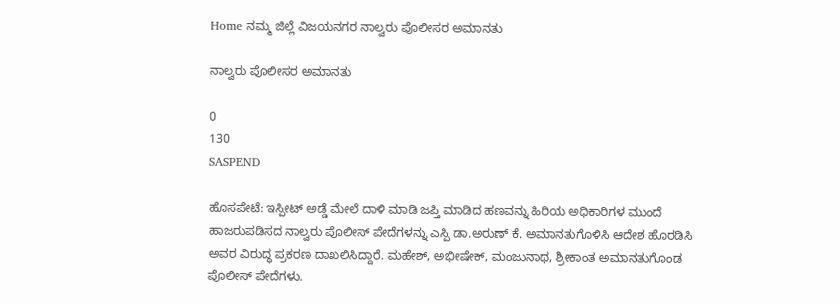Home ನಮ್ಮ ಜಿಲ್ಲೆ ವಿಜಯನಗರ ನಾಲ್ವರು ಪೊಲೀಸರ ಅಮಾನತು

ನಾಲ್ವರು ಪೊಲೀಸರ ಅಮಾನತು

0
130
SASPEND

ಹೊಸಪೇಟೆ: ಇಸ್ಪೀಟ್ ಅಡ್ಡೆ ಮೇಲೆ ದಾಳಿ ಮಾಡಿ ಜಪ್ತಿ ಮಾಡಿದ ಹಣವನ್ನು ಹಿರಿಯ ಅಧಿಕಾರಿಗಳ ಮುಂದೆ ಹಾಜರುಪಡಿಸದ ನಾಲ್ವರು ಪೊಲೀಸ್ ಪೇದೆಗಳನ್ನು ಎಸ್ಪಿ ಡಾ.ಅರುಣ್ ಕೆ. ಅಮಾನತುಗೊಳಿಸಿ ಆದೇಶ ಹೊರಡಿಸಿ ಅವರ ವಿರುದ್ಧ ಪ್ರಕರಣ ದಾಖಲಿಸಿದ್ದಾರೆ. ಮಹೇಶ್, ಅಭೀಷೇಕ್, ಮಂಜುನಾಥ, ಶ್ರೀಕಾಂತ ಅಮಾನತುಗೊಂಡ ಪೊಲೀಸ್ ಪೇದೆಗಳು.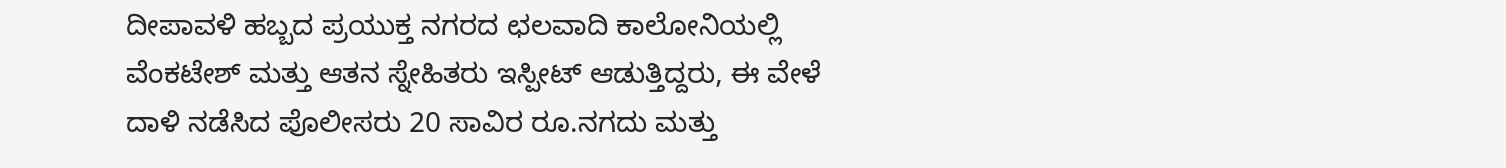ದೀಪಾವಳಿ ಹಬ್ಬದ ಪ್ರಯುಕ್ತ ನಗರದ ಛಲವಾದಿ ಕಾಲೋನಿಯಲ್ಲಿ ವೆಂಕಟೇಶ್ ಮತ್ತು ಆತನ ಸ್ನೇಹಿತರು ಇಸ್ಪೀಟ್ ಆಡುತ್ತಿದ್ದರು, ಈ ವೇಳೆ ದಾಳಿ ನಡೆಸಿದ ಪೊಲೀಸರು 20 ಸಾವಿರ ರೂ.ನಗದು ಮತ್ತು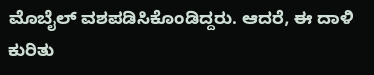ಮೊಬೈಲ್ ವಶಪಡಿಸಿಕೊಂಡಿದ್ದರು. ಆದರೆ, ಈ ದಾಳಿ ಕುರಿತು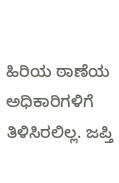ಹಿರಿಯ ಠಾಣೆಯ ಅಧಿಕಾರಿಗಳಿಗೆ ತಿಳಿಸಿರಲಿಲ್ಲ. ಜಪ್ತಿ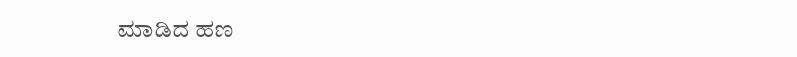ಮಾಡಿದ ಹಣ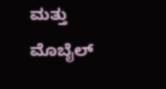ಮತ್ತು ಮೊಬೈಲ್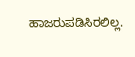ಹಾಜರುಪಡಿಸಿರಲಿಲ್ಲ.